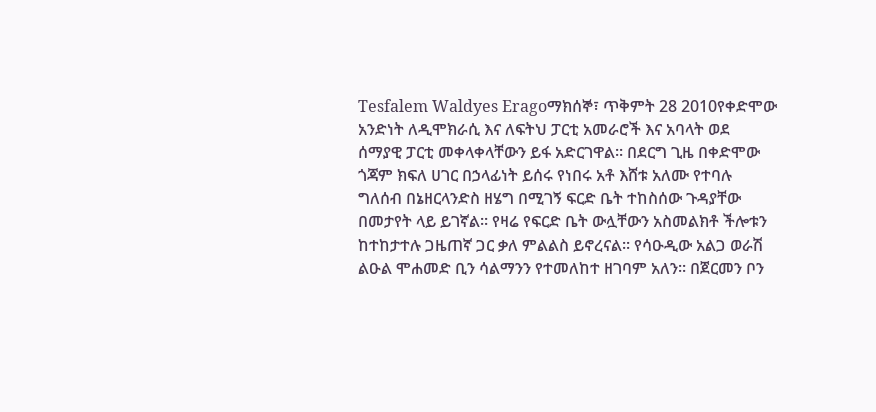Tesfalem Waldyes Eragoማክሰኞ፣ ጥቅምት 28 2010የቀድሞው አንድነት ለዲሞክራሲ እና ለፍትህ ፓርቲ አመራሮች እና አባላት ወደ ሰማያዊ ፓርቲ መቀላቀላቸውን ይፋ አድርገዋል፡፡ በደርግ ጊዜ በቀድሞው ጎጃም ክፍለ ሀገር በኃላፊነት ይሰሩ የነበሩ አቶ እሸቱ አለሙ የተባሉ ግለሰብ በኔዘርላንድስ ዘሄግ በሚገኝ ፍርድ ቤት ተከስሰው ጉዳያቸው በመታየት ላይ ይገኛል፡፡ የዛሬ የፍርድ ቤት ውሏቸውን አስመልክቶ ችሎቱን ከተከታተሉ ጋዜጠኛ ጋር ቃለ ምልልስ ይኖረናል፡፡ የሳዑዲው አልጋ ወራሽ ልዑል ሞሐመድ ቢን ሳልማንን የተመለከተ ዘገባም አለን፡፡ በጀርመን ቦን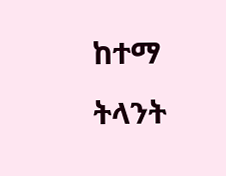ከተማ ትላንት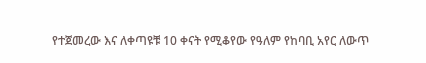የተጀመረው እና ለቀጣዩቹ 10 ቀናት የሚቆየው የዓለም የከባቢ አየር ለውጥ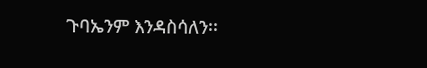ጉባኤንም እንዳስሳለን፡፡